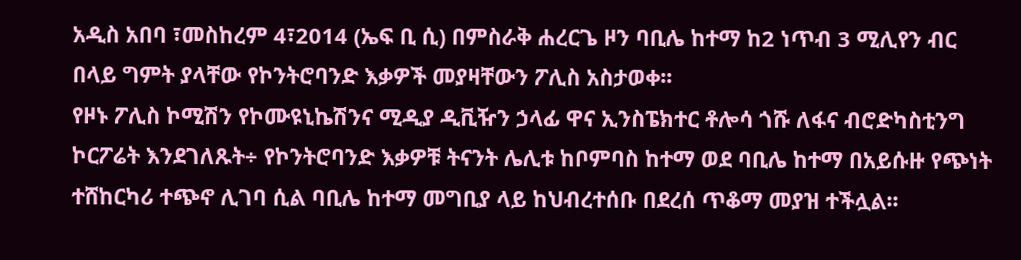አዲስ አበባ ፣መስከረም 4፣2014 (ኤፍ ቢ ሲ) በምስራቅ ሐረርጌ ዞን ባቢሌ ከተማ ከ2 ነጥብ 3 ሚሊየን ብር በላይ ግምት ያላቸው የኮንትሮባንድ እቃዎች መያዛቸውን ፖሊስ አስታወቀ፡፡
የዞኑ ፖሊስ ኮሚሽን የኮሙዩኒኬሽንና ሚዲያ ዲቪዥን ኃላፊ ዋና ኢንስፔክተር ቶሎሳ ጎሹ ለፋና ብሮድካስቲንግ ኮርፖሬት እንደገለጹት÷ የኮንትሮባንድ እቃዎቹ ትናንት ሌሊቱ ከቦምባስ ከተማ ወደ ባቢሌ ከተማ በአይሱዙ የጭነት ተሸከርካሪ ተጭኖ ሊገባ ሲል ባቢሌ ከተማ መግቢያ ላይ ከህብረተሰቡ በደረሰ ጥቆማ መያዝ ተችሏል፡፡